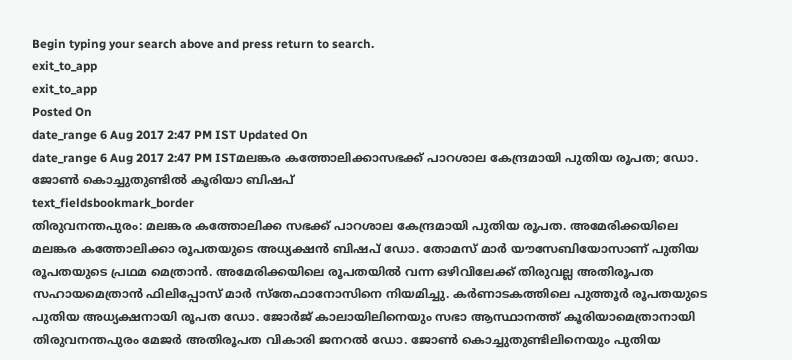Begin typing your search above and press return to search.
exit_to_app
exit_to_app
Posted On
date_range 6 Aug 2017 2:47 PM IST Updated On
date_range 6 Aug 2017 2:47 PM ISTമലങ്കര കത്തോലിക്കാസഭക്ക് പാറശാല കേന്ദ്രമായി പുതിയ രൂപത; ഡോ. ജോൺ കൊച്ചുതുണ്ടിൽ കൂരിയാ ബിഷപ്
text_fieldsbookmark_border
തിരുവനന്തപുരം: മലങ്കര കത്തോലിക്ക സഭക്ക് പാറശാല കേന്ദ്രമായി പുതിയ രൂപത. അമേരിക്കയിലെ മലങ്കര കത്തോലിക്കാ രൂപതയുടെ അധ്യക്ഷൻ ബിഷപ് ഡോ. തോമസ് മാർ യൗസേബിയോസാണ് പുതിയ രൂപതയുടെ പ്രഥമ മെത്രാൻ. അമേരിക്കയിലെ രൂപതയിൽ വന്ന ഒഴിവിലേക്ക് തിരുവല്ല അതിരൂപത സഹായമെത്രാൻ ഫിലിപ്പോസ് മാർ സ്തേഫാനോസിനെ നിയമിച്ചു. കർണാടകത്തിലെ പുത്തൂർ രൂപതയുടെ പുതിയ അധ്യക്ഷനായി രൂപത ഡോ. ജോർജ് കാലായിലിനെയും സഭാ ആസ്ഥാനത്ത് കൂരിയാമെത്രാനായി തിരുവനന്തപുരം മേജർ അതിരൂപത വികാരി ജനറൽ ഡോ. ജോൺ കൊച്ചുതുണ്ടിലിനെയും പുതിയ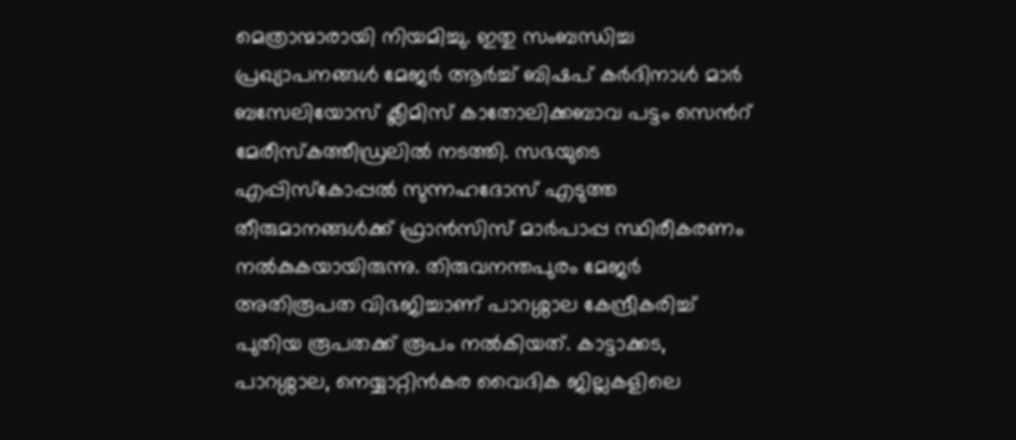മെത്രാന്മാരായി നിയമിച്ചു. ഇതു സംബന്ധിച്ച പ്രഖ്യാപനങ്ങൾ മേജർ ആർച്ച് ബിഷപ് കർദിനാൾ മാർ ബസേലിയോസ് ക്ലീമിസ് കാതോലിക്കബാവ പട്ടം സെൻറ് മേരീസ്കത്തീഡ്രലിൽ നടത്തി. സഭയുടെ എപ്പിസ്കോപ്പൽ സുന്നഹദോസ് എടുത്ത തീരുമാനങ്ങൾക്ക് ഫ്രാൻസിസ് മാർപാപ്പ സ്ഥിരീകരണം നൽകുകയായിരുന്നു. തിരുവനന്തപുരം മേജർ അതിരൂപത വിഭജിച്ചാണ് പാറശ്ശാല കേന്ദ്രീകരിച്ച് പുതിയ രൂപതക്ക് രൂപം നൽകിയത്. കാട്ടാക്കട, പാറശ്ശാല, നെയ്യാറ്റിൻകര വൈദിക ജില്ലകളിലെ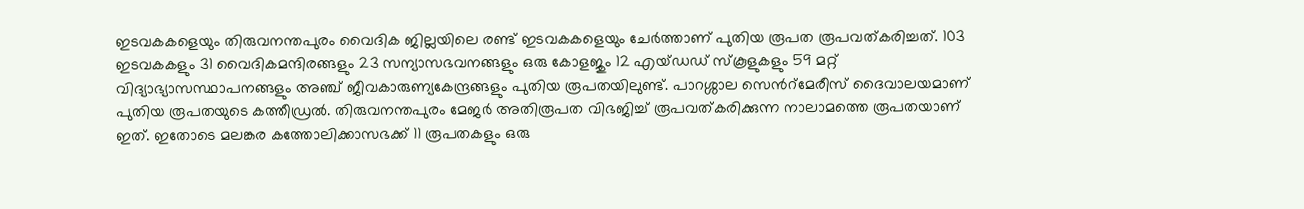ഇടവകകളെയും തിരുവനന്തപുരം വൈദിക ജില്ലയിലെ രണ്ട് ഇടവകകളെയും ചേർത്താണ് പുതിയ രൂപത രൂപവത്കരിച്ചത്. 103 ഇടവകകളും 31 വൈദികമന്ദിരങ്ങളും 23 സന്യാസഭവനങ്ങളും ഒരു കോളജും 12 എയ്ഡഡ് സ്കൂളുകളും 59 മറ്റ് വിദ്യാഭ്യാസസ്ഥാപനങ്ങളും അഞ്ച് ജീവകാരുണ്യകേന്ദ്രങ്ങളും പുതിയ രൂപതയിലുണ്ട്. പാറശ്ശാല സെൻറ്മേരീസ് ദൈവാലയമാണ് പുതിയ രൂപതയുടെ കത്തീഡ്രൽ. തിരുവനന്തപുരം മേജർ അതിരൂപത വിഭജിച്ച് രൂപവത്കരിക്കുന്ന നാലാമത്തെ രൂപതയാണ് ഇത്. ഇതോടെ മലങ്കര കത്തോലിക്കാസഭക്ക് 11 രൂപതകളും ഒരു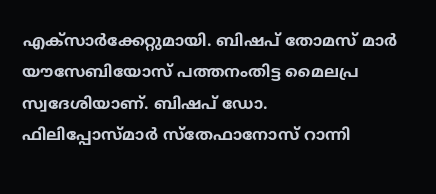എക്സാർക്കേറ്റുമായി. ബിഷപ് തോമസ് മാർ യൗസേബിയോസ് പത്തനംതിട്ട മൈലപ്ര സ്വദേശിയാണ്. ബിഷപ് ഡോ. ഫിലിപ്പോസ്മാർ സ്തേഫാനോസ് റാന്നി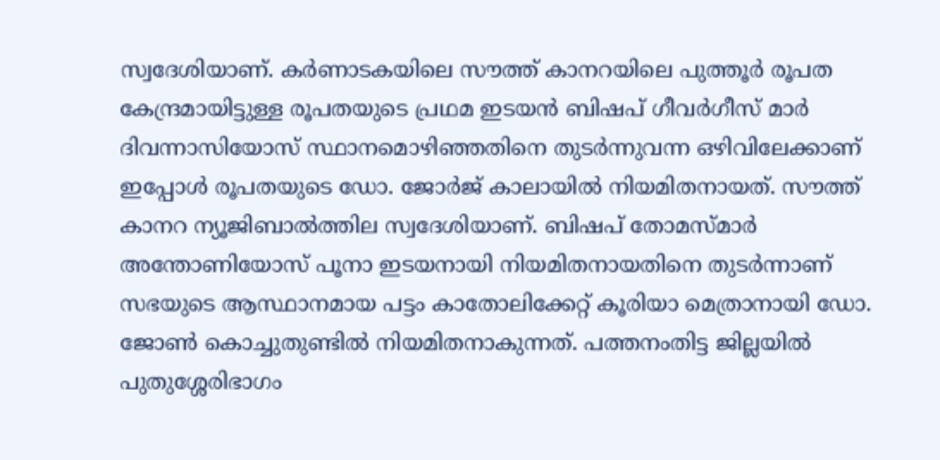സ്വദേശിയാണ്. കർണാടകയിലെ സൗത്ത് കാനറയിലെ പുത്തൂർ രൂപത കേന്ദ്രമായിട്ടുള്ള രൂപതയുടെ പ്രഥമ ഇടയൻ ബിഷപ് ഗീവർഗീസ് മാർ ദിവന്നാസിയോസ് സ്ഥാനമൊഴിഞ്ഞതിനെ തുടർന്നുവന്ന ഒഴിവിലേക്കാണ് ഇപ്പോൾ രൂപതയുടെ ഡോ. ജോർജ് കാലായിൽ നിയമിതനായത്. സൗത്ത് കാനറ ന്യൂജിബാൽത്തില സ്വദേശിയാണ്. ബിഷപ് തോമസ്മാർ അന്തോണിയോസ് പൂനാ ഇടയനായി നിയമിതനായതിനെ തുടർന്നാണ് സഭയുടെ ആസ്ഥാനമായ പട്ടം കാതോലിക്കേറ്റ് കൂരിയാ മെത്രാനായി ഡോ. ജോൺ കൊച്ചുതുണ്ടിൽ നിയമിതനാകുന്നത്. പത്തനംതിട്ട ജില്ലയിൽ പുതുശ്ശേരിഭാഗം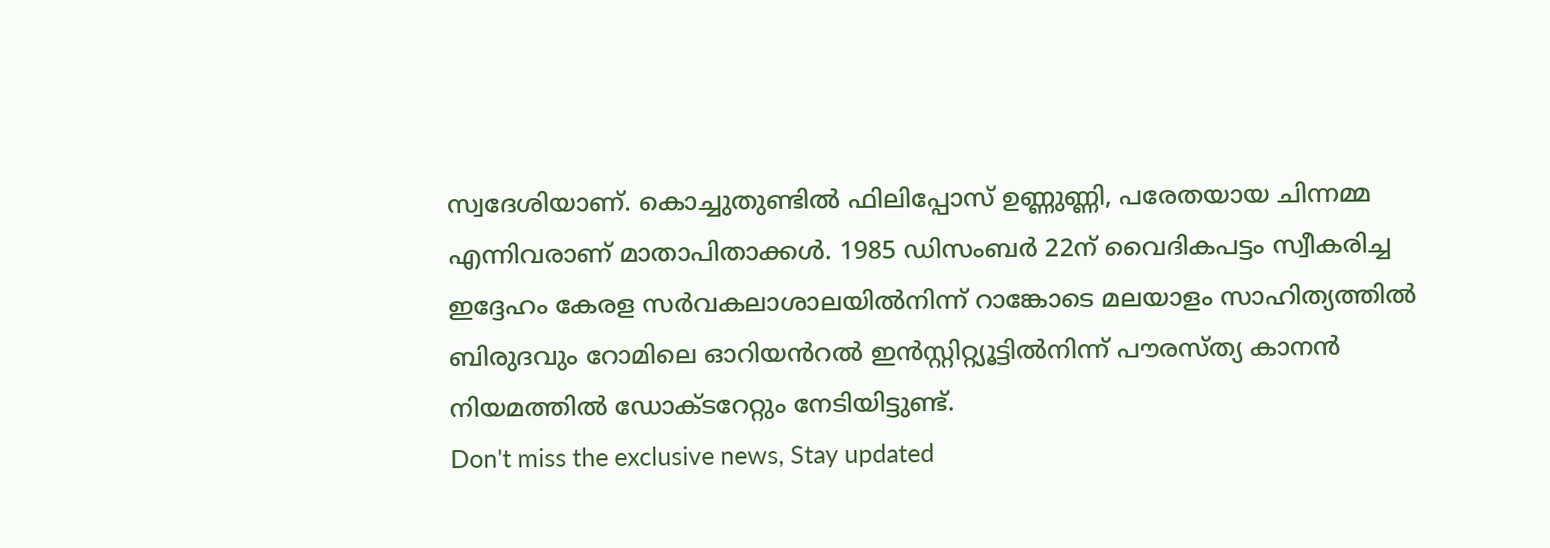സ്വദേശിയാണ്. കൊച്ചുതുണ്ടിൽ ഫിലിപ്പോസ് ഉണ്ണുണ്ണി, പരേതയായ ചിന്നമ്മ എന്നിവരാണ് മാതാപിതാക്കൾ. 1985 ഡിസംബർ 22ന് വൈദികപട്ടം സ്വീകരിച്ച ഇദ്ദേഹം കേരള സർവകലാശാലയിൽനിന്ന് റാങ്കോടെ മലയാളം സാഹിത്യത്തിൽ ബിരുദവും റോമിലെ ഓറിയൻറൽ ഇൻസ്റ്റിറ്റ്യൂട്ടിൽനിന്ന് പൗരസ്ത്യ കാനൻ നിയമത്തിൽ ഡോക്ടറേറ്റും നേടിയിട്ടുണ്ട്.
Don't miss the exclusive news, Stay updated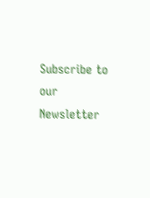Subscribe to our Newsletter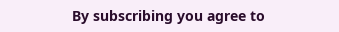By subscribing you agree to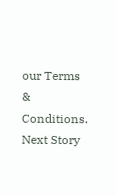our Terms & Conditions.
Next Story